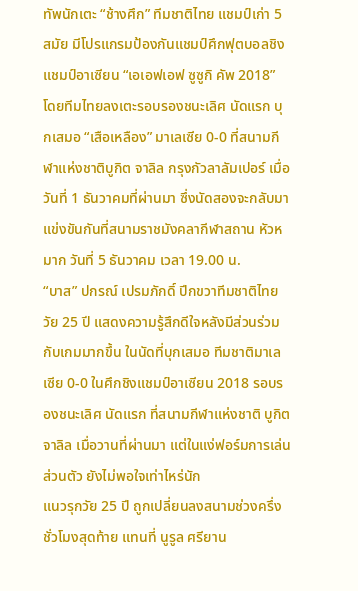ทัพนักเตะ “ช้างศึก” ทีมชาติไทย แชมป์เก่า 5 สมัย มีโปรแกรมป้องกันแชมป์ศึกฟุตบอลชิงแชมป์อาเซียน “เอเอฟเอฟ ซูซูกิ คัพ 2018” โดยทีมไทยลงเตะรอบรองชนะเลิศ นัดแรก บุกเสมอ “เสือเหลือง” มาเลเซีย 0-0 ที่สนามกีฬาแห่งชาติบูกิต จาลิล กรุงกัวลาลัมเปอร์ เมื่อวันที่ 1 ธันวาคมที่ผ่านมา ซึ่งนัดสองจะกลับมาแข่งขันกันที่สนามราชมังคลากีฬาสถาน หัวหมาก วันที่ 5 ธันวาคม เวลา 19.00 น.
“บาส” ปกรณ์ เปรมภักดิ์ ปีกขวาทีมชาติไทยวัย 25 ปี แสดงความรู้สึกดีใจหลังมีส่วนร่วมกับเกมมากขึ้น ในนัดที่บุกเสมอ ทีมชาติมาเลเซีย 0-0 ในศึกชิงแชมป์อาเซียน 2018 รอบรองชนะเลิศ นัดแรก ที่สนามกีฬาแห่งชาติ บูกิต จาลิล เมื่อวานที่ผ่านมา แต่ในแง่ฟอร์มการเล่นส่วนตัว ยังไม่พอใจเท่าไหร่นัก
แนวรุกวัย 25 ปี ถูกเปลี่ยนลงสนามช่วงครึ่งชั่วโมงสุดท้าย แทนที่ นูรูล ศรียาน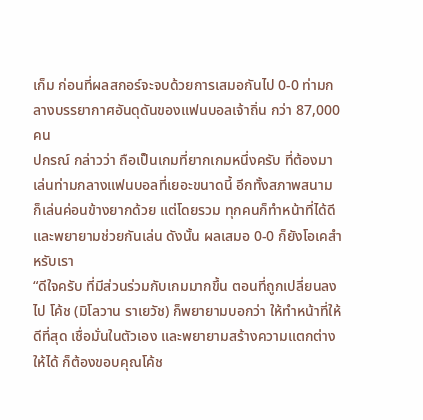เก็ม ก่อนที่ผลสกอร์จะจบด้วยการเสมอกันไป 0-0 ท่ามกลางบรรยากาศอันดุดันของแฟนบอลเจ้าถิ่น กว่า 87,000 คน
ปกรณ์ กล่าวว่า ถือเป็นเกมที่ยากเกมหนึ่งครับ ที่ต้องมาเล่นท่ามกลางแฟนบอลที่เยอะขนาดนี้ อีกทั้งสภาพสนาม ก็เล่นค่อนข้างยากด้วย แต่โดยรวม ทุกคนก็ทำหน้าที่ได้ดี และพยายามช่วยกันเล่น ดังนั้น ผลเสมอ 0-0 ก็ยังโอเคสำหรับเรา
“ดีใจครับ ที่มีส่วนร่วมกับเกมมากขึ้น ตอนที่ถูกเปลี่ยนลงไป โค้ช (มิโลวาน ราเยวัช) ก็พยายามบอกว่า ให้ทำหน้าที่ให้ดีที่สุด เชื่อมั่นในตัวเอง และพยายามสร้างความแตกต่างให้ได้ ก็ต้องขอบคุณโค้ช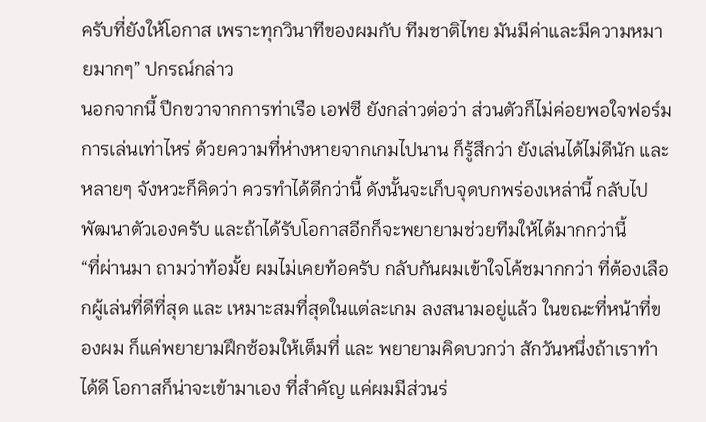ครับที่ยังให้โอกาส เพราะทุกวินาทีของผมกับ ทีมชาติไทย มันมีค่าและมีความหมายมากๆ” ปกรณ์กล่าว
นอกจากนี้ ปีกขวาจากการท่าเรือ เอฟซี ยังกล่าวต่อว่า ส่วนตัวก็ไม่ค่อยพอใจฟอร์มการเล่นเท่าไหร่ ด้วยความที่ห่างหายจากเกมไปนาน ก็รู้สึกว่า ยังเล่นได้ไม่ดีนัก และหลายๆ จังหวะก็คิดว่า ควรทำได้ดีกว่านี้ ดังนั้นจะเก็บจุดบกพร่องเหล่านี้ กลับไปพัฒนาตัวเองครับ และถ้าได้รับโอกาสอีกก็จะพยายามช่วยทีมให้ได้มากกว่านี้
“ที่ผ่านมา ถามว่าท้อมั้ย ผมไม่เคยท้อครับ กลับกันผมเข้าใจโค้ชมากกว่า ที่ต้องเลือกผู้เล่นที่ดีที่สุด และ เหมาะสมที่สุดในแต่ละเกม ลงสนามอยู่แล้ว ในขณะที่หน้าที่ของผม ก็แค่พยายามฝึกซ้อมให้เต็มที่ และ พยายามคิดบวกว่า สักวันหนึ่งถ้าเราทำได้ดี โอกาสก็น่าจะเข้ามาเอง ที่สำคัญ แค่ผมมีส่วนร่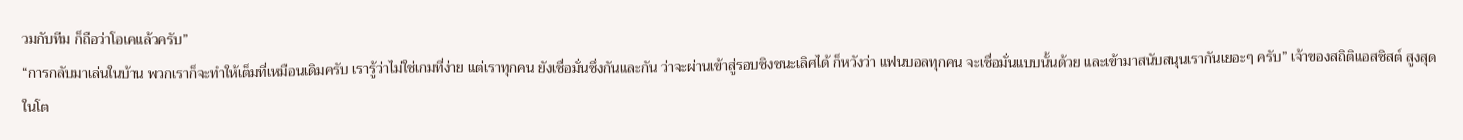วมกับทีม ก็ถือว่าโอเคแล้วครับ”
“การกลับมาเล่นในบ้าน พวกเราก็จะทำให้เต็มที่เหมือนเดิมครับ เรารู้ว่าไม่ใช่เกมที่ง่าย แต่เราทุกคน ยังเชื่อมั่นซึ่งกันและกัน ว่าจะผ่านเข้าสู่รอบชิงชนะเลิศได้ ก็หวังว่า แฟนบอลทุกคน จะเชื่อมั่นแบบนั้นด้วย และเข้ามาสนับสนุนเรากันเยอะๆ ครับ” เจ้าของสถิติแอสซิสต์ สูงสุด ในโต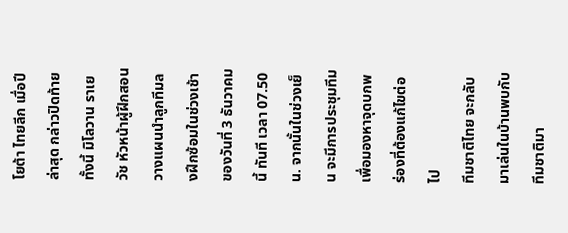โยต้า ไทยลีก เมื่อปีล่าสุด กล่าวปิดท้าย
ทั้งนี้ มิโลวาน ราเยวัช หัวหน้าผู้ฝึกสอน วางแผนนำลูกทีมลงฝึกซ้อมในช่วงเช้า ของวันที่ 3 ธันวาคมนี้ ทันที เวลา 07.50 น. จากนั้นในช่วงเย็น จะมีการประชุมทีม เพื่อมองหาจุดบกพร่องที่ต้องแก้ไขต่อไป
ทีมชาติไทย จะกลับมาเล่นในบ้านพบกับ ทีมชาติมา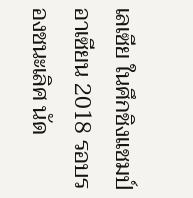เลเซีย ในศึกชิงแชมป์อาเซียน 2018 รอบรองชนะเลิศ นัด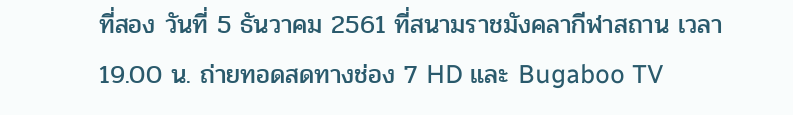ที่สอง วันที่ 5 ธันวาคม 2561 ที่สนามราชมังคลากีฬาสถาน เวลา 19.00 น. ถ่ายทอดสดทางช่อง 7 HD และ Bugaboo TV